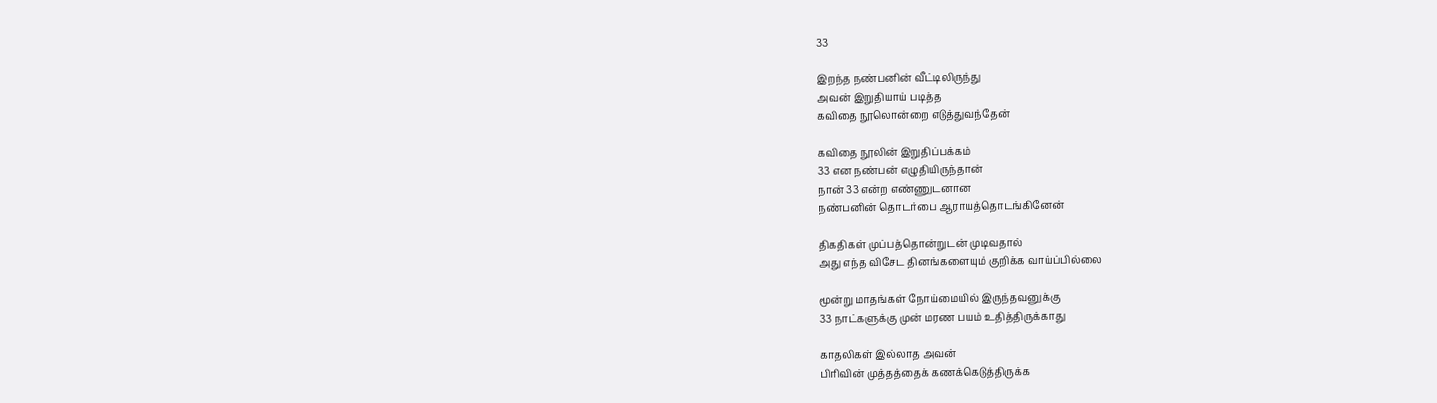33

இறந்த நண்பனின் வீட்டிலிருந்து
அவன் இறுதியாய் படித்த
கவிதை நூலொன்றை எடுத்துவந்தேன்

கவிதை நூலின் இறுதிப்பக்கம்
33 என நண்பன் எழுதியிருந்தான்
நான் 33 என்ற எண்ணுடனான
நண்பனின் தொடர்பை ஆராயத்தொடங்கினேன்

திகதிகள் முப்பத்தொன்றுடன் முடிவதால்
அது எந்த விசேட தினங்களையும் குறிக்க வாய்ப்பில்லை

மூன்று மாதங்கள் நோய்மையில் இருந்தவனுக்கு
33 நாட்களுக்கு முன் மரண பயம் உதித்திருக்காது

காதலிகள் இல்லாத அவன்
பிரிவின் முத்தத்தைக் கணக்கெடுத்திருக்க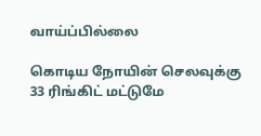வாய்ப்பில்லை

கொடிய நோயின் செலவுக்கு
33 ரிங்கிட் மட்டுமே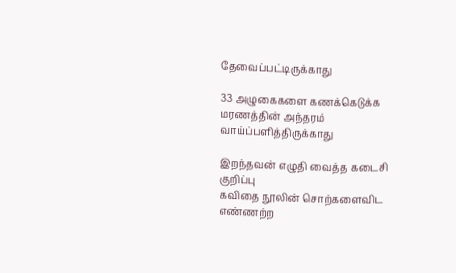தேவைப்பட்டிருக்காது

33 அழுகைகளை கணக்கெடுக்க
மரணத்தின் அந்தரம் வாய்ப்பளித்திருக்காது

இறந்தவன் எழுதி வைத்த கடைசி குறிப்பு
கவிதை நூலின் சொற்களைவிட
எண்ணற்ற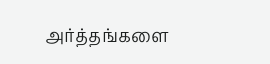அர்த்தங்களை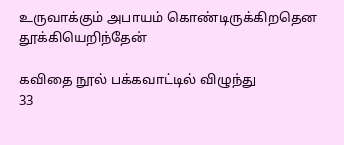உருவாக்கும் அபாயம் கொண்டிருக்கிறதென
தூக்கியெறிந்தேன்

கவிதை நூல் பக்கவாட்டில் விழுந்து
33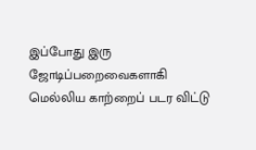இப்போது இரு ஜோடிப்பறைவைகளாகி
மெல்லிய காற்றைப் படர விட்டு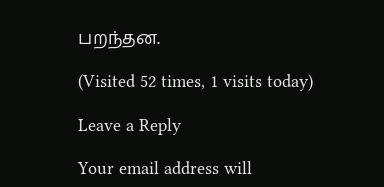பறந்தன.

(Visited 52 times, 1 visits today)

Leave a Reply

Your email address will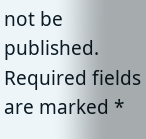not be published. Required fields are marked *